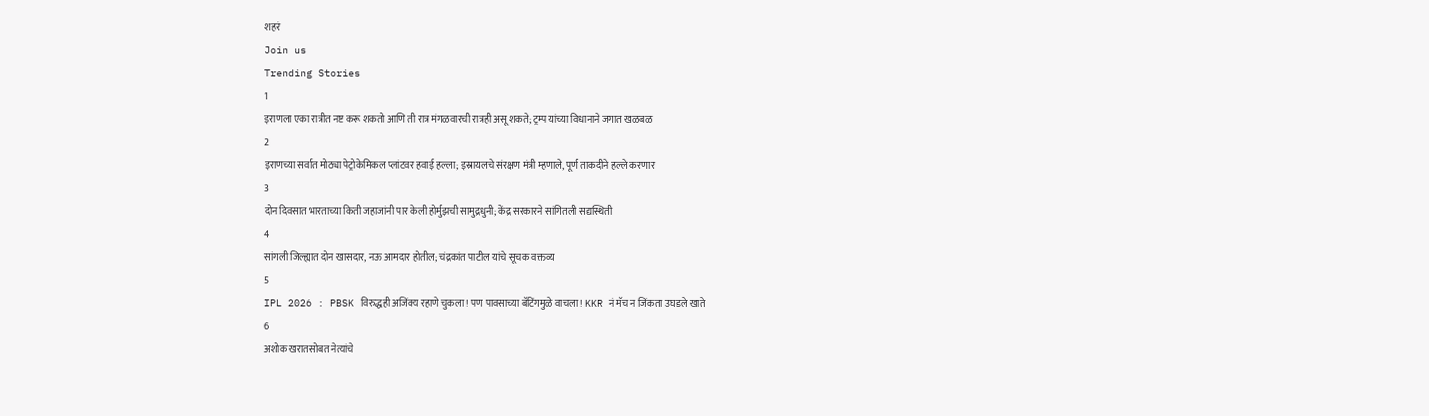शहरं
Join us
Trending Stories
1
इराणला एका रात्रीत नष्ट करू शकतो आणि ती रात्र मंगळवारची रात्रही असू शकते; ट्रम्प यांच्या विधानाने जगात खळबळ
2
इराणच्या सर्वात मोठ्या पेट्रोकेमिकल प्लांटवर हवाई हल्ला; इस्रायलचे संरक्षण मंत्री म्हणाले, पूर्ण ताकदीने हल्ले करणार
3
दोन दिवसात भारताच्या किती जहाजांनी पार केली होर्मुझची सामुद्रधुनी; केंद्र सरकारने सांगितली सद्यस्थिती
4
सांगली जिल्ह्यात दोन खासदार, नऊ आमदार होतील; चंद्रकांत पाटील यांचे सूचक वक्तव्य
5
IPL 2026 : PBSK विरुद्धही अजिंक्य रहाणे चुकला! पण पावसाच्या बॅटिंगमुळे वाचला! KKR नं मॅच न जिंकता उघडले खाते
6
अशोक खरातसोबत नेत्यांचे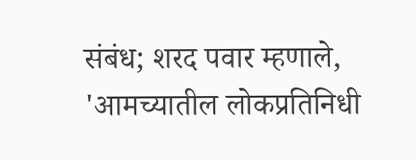संबंध; शरद पवार म्हणाले, 'आमच्यातील लोकप्रतिनिधी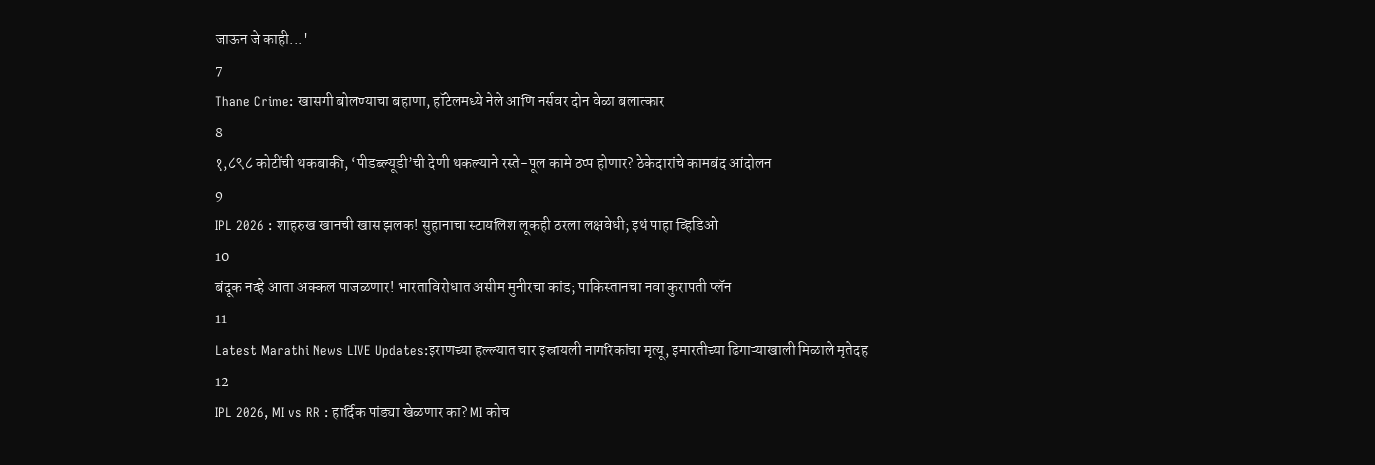जाऊन जे काही...'
7
Thane Crime: खासगी बोलण्याचा बहाणा, हॉटेलमध्ये नेले आणि नर्सवर दोन वेळा बलात्कार
8
१,८९८ कोटींची थकबाकी, ‘पीडब्ल्यूडी’ची देणी थकल्याने रस्ते-पूल कामे ठप्प होणार? ठेकेदारांचे कामबंद आंदोलन
9
IPL 2026 : शाहरुख खानची खास झलक! सुहानाचा स्टायलिश लूकही ठरला लक्षवेधी; इथं पाहा व्हिडिओ
10
बंदूक नव्हे आता अक्कल पाजळणार! भारताविरोधात असीम मुनीरचा कांड; पाकिस्तानचा नवा कुरापती प्लॅन
11
Latest Marathi News LIVE Updates:इराणच्या हल्ल्यात चार इस्रायली नागरिकांचा मृत्यू, इमारतीच्या ढिगाऱ्याखाली मिळाले मृतेदह
12
IPL 2026, MI vs RR : हार्दिक पांड्या खेळणार का? MI कोच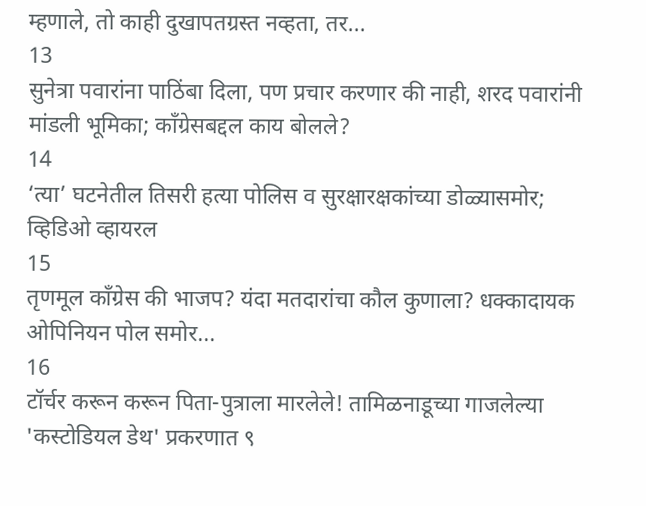म्हणाले, तो काही दुखापतग्रस्त नव्हता, तर...
13
सुनेत्रा पवारांना पाठिंबा दिला, पण प्रचार करणार की नाही, शरद पवारांनी मांडली भूमिका; काँग्रेसबद्दल काय बोलले?
14
‘त्या’ घटनेतील तिसरी हत्या पोलिस व सुरक्षारक्षकांच्या डोळ्यासमोर; व्हिडिओ व्हायरल
15
तृणमूल काँग्रेस की भाजप? यंदा मतदारांचा कौल कुणाला? धक्कादायक ओपिनियन पोल समोर...
16
टॉर्चर करून करून पिता-पुत्राला मारलेले! तामिळनाडूच्या गाजलेल्या 'कस्टोडियल डेथ' प्रकरणात ९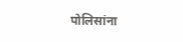पोलिसांना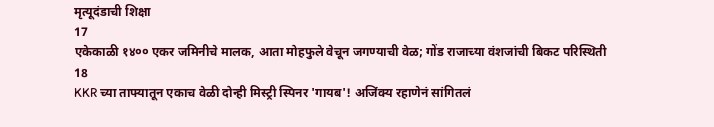मृत्यूदंडाची शिक्षा
17
एकेकाळी १४०० एकर जमिनीचे मालक, आता मोहफुले वेचून जगण्याची वेळ; गोंड राजाच्या वंशजांची बिकट परिस्थिती
18
KKR च्या ताफ्यातून एकाच वेळी दोन्ही मिस्ट्री स्पिनर 'गायब'! अजिंक्य रहाणेनं सांगितलं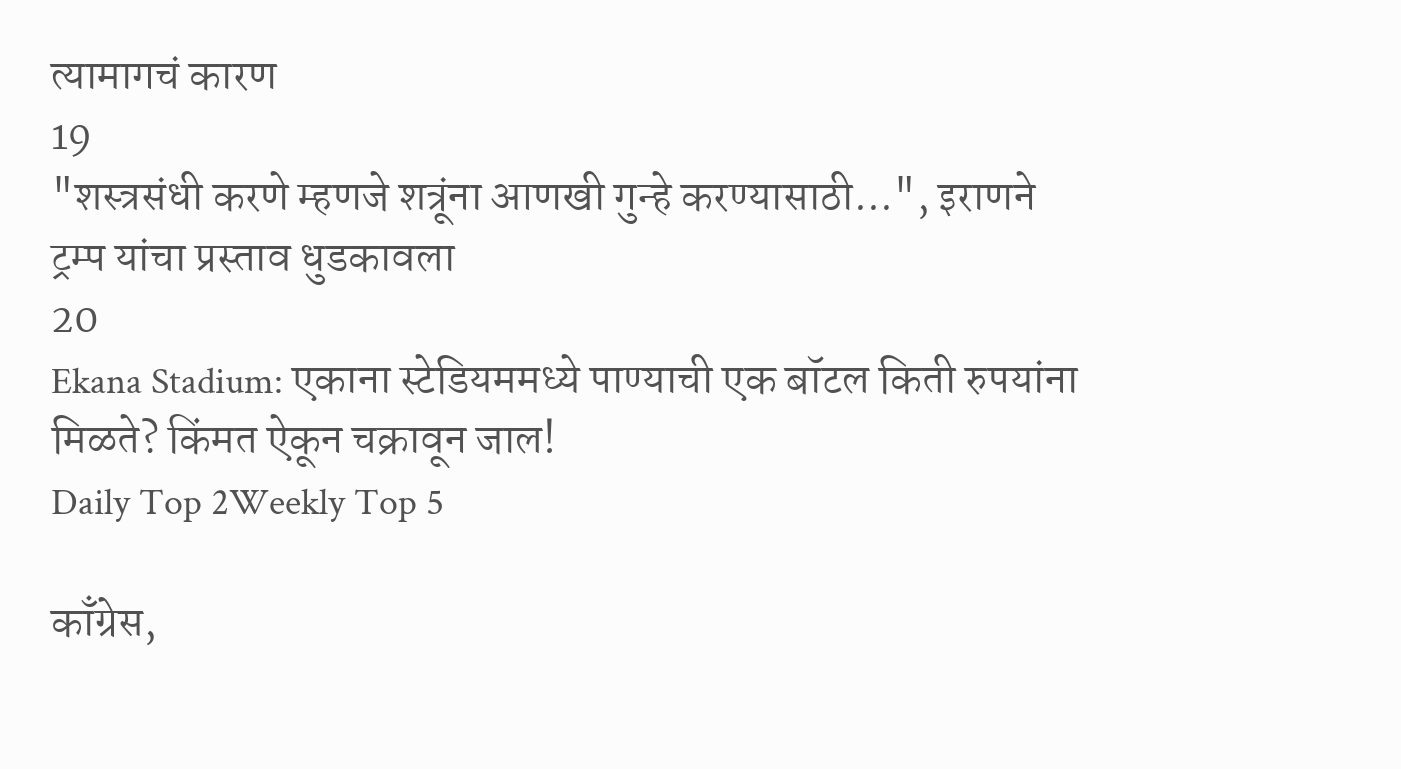त्यामागचं कारण
19
"शस्त्रसंधी करणे म्हणजे शत्रूंना आणखी गुन्हे करण्यासाठी...", इराणने ट्रम्प यांचा प्रस्ताव धुडकावला
20
Ekana Stadium: एकाना स्टेडियममध्ये पाण्याची एक बॉटल किती रुपयांना मिळते? किंमत ऐकून चक्रावून जाल!
Daily Top 2Weekly Top 5

काँग्रेस,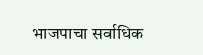भाजपाचा सर्वाधिक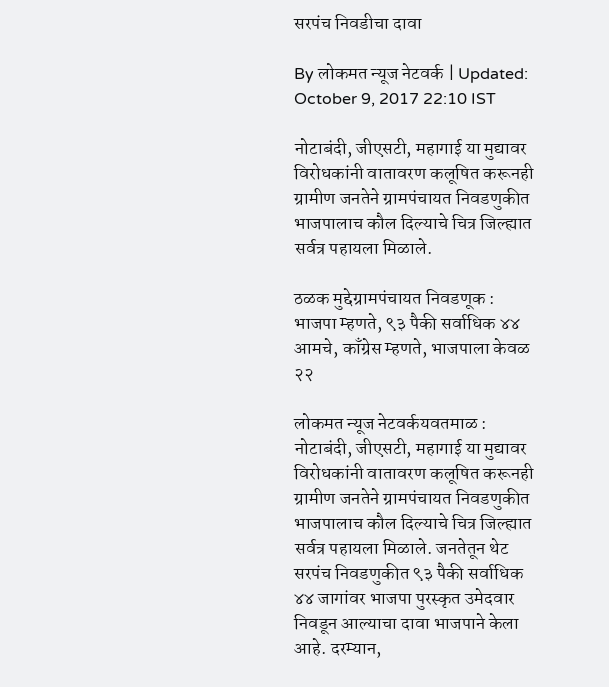सरपंच निवडीचा दावा

By लोकमत न्यूज नेटवर्क | Updated: October 9, 2017 22:10 IST

नोटाबंदी, जीएसटी, महागाई या मुद्यावर विरोधकांनी वातावरण कलूषित करूनही ग्रामीण जनतेने ग्रामपंचायत निवडणुकीत भाजपालाच कौल दिल्याचे चित्र जिल्ह्यात सर्वत्र पहायला मिळाले.

ठळक मुद्देग्रामपंचायत निवडणूक : भाजपा म्हणते, ९३ पैकी सर्वाधिक ४४ आमचे, काँग्रेस म्हणते, भाजपाला केवळ २२

लोकमत न्यूज नेटवर्कयवतमाळ : नोटाबंदी, जीएसटी, महागाई या मुद्यावर विरोधकांनी वातावरण कलूषित करूनही ग्रामीण जनतेने ग्रामपंचायत निवडणुकीत भाजपालाच कौल दिल्याचे चित्र जिल्ह्यात सर्वत्र पहायला मिळाले. जनतेतून थेट सरपंच निवडणुकीत ९३ पैकी सर्वाधिक ४४ जागांवर भाजपा पुरस्कृत उमेदवार निवडून आल्याचा दावा भाजपाने केला आहे. दरम्यान,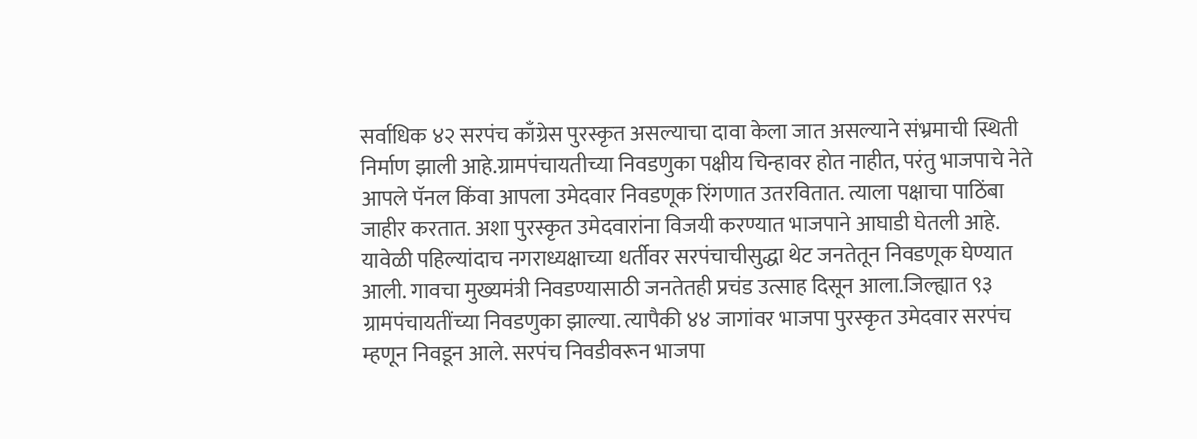सर्वाधिक ४२ सरपंच काँग्रेस पुरस्कृत असल्याचा दावा केला जात असल्याने संभ्रमाची स्थिती निर्माण झाली आहे.ग्रामपंचायतीच्या निवडणुका पक्षीय चिन्हावर होत नाहीत, परंतु भाजपाचे नेते आपले पॅनल किंवा आपला उमेदवार निवडणूक रिंगणात उतरवितात. त्याला पक्षाचा पाठिंबा जाहीर करतात. अशा पुरस्कृत उमेदवारांना विजयी करण्यात भाजपाने आघाडी घेतली आहे. यावेळी पहिल्यांदाच नगराध्यक्षाच्या धर्तीवर सरपंचाचीसुद्धा थेट जनतेतून निवडणूक घेण्यात आली. गावचा मुख्यमंत्री निवडण्यासाठी जनतेतही प्रचंड उत्साह दिसून आला.जिल्ह्यात ९३ ग्रामपंचायतींच्या निवडणुका झाल्या. त्यापैकी ४४ जागांवर भाजपा पुरस्कृत उमेदवार सरपंच म्हणून निवडून आले. सरपंच निवडीवरून भाजपा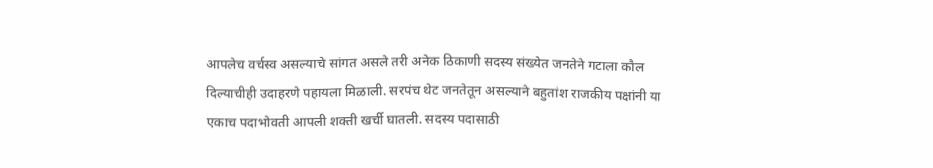आपलेच वर्चस्व असल्याचे सांगत असले तरी अनेक ठिकाणी सदस्य संख्येत जनतेने गटाला कौल दिल्याचीही उदाहरणे पहायला मिळाली. सरपंच थेट जनतेतून असल्याने बहुतांश राजकीय पक्षांनी या एकाच पदाभोवती आपली शक्ती खर्ची घातली. सदस्य पदासाठी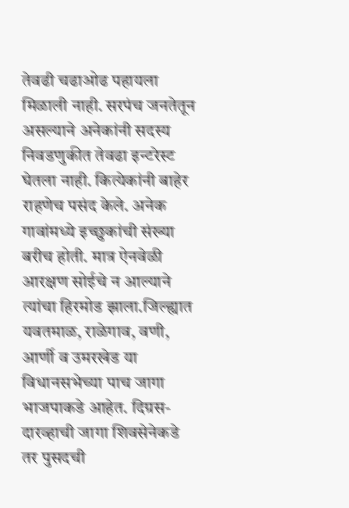तेवढी चढाओढ पहायला मिळाली नाही. सरपंच जनतेतून असल्याने अनेकांनी सदस्य निवडणुकीत तेवढा इन्टरेस्ट घेतला नाही. कित्येकांनी बाहेर राहणेच पसंद केले. अनेक गावांमध्ये इच्छुकांची संख्या बरीच होती. मात्र ऐनवेळी आरक्षण सोईचे न आल्याने त्यांचा हिरमोड झाला.जिल्ह्यात यवतमाळ, राळेगाव, वणी, आर्णी व उमरखेड या विधानसभेच्या पाच जागा भाजपाकडे आहेत. दिग्रस-दारव्हाची जागा शिवसेनेकडे तर पुसदची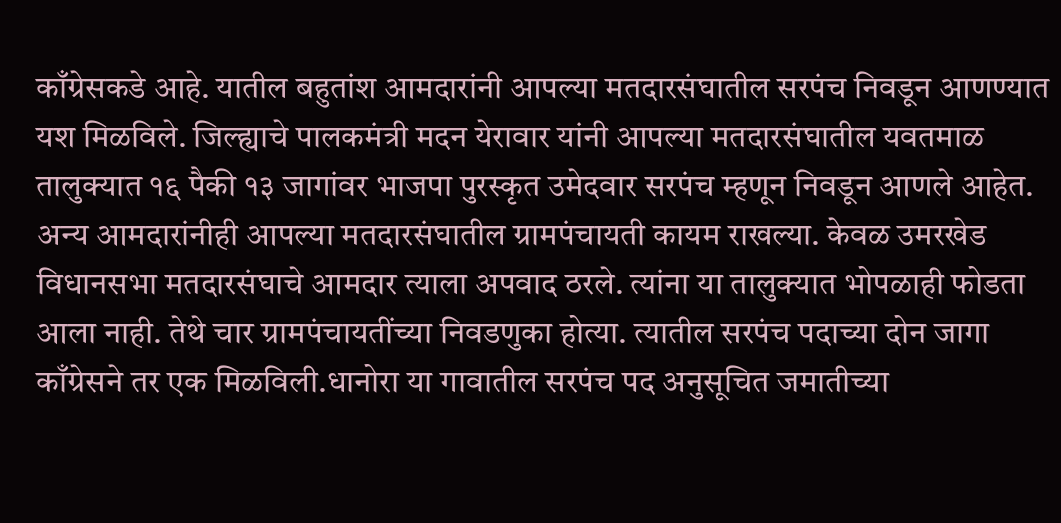काँग्रेसकडे आहे. यातील बहुतांश आमदारांनी आपल्या मतदारसंघातील सरपंच निवडून आणण्यात यश मिळविले. जिल्ह्याचे पालकमंत्री मदन येरावार यांनी आपल्या मतदारसंघातील यवतमाळ तालुक्यात १६ पैकी १३ जागांवर भाजपा पुरस्कृत उमेदवार सरपंच म्हणून निवडून आणले आहेत. अन्य आमदारांनीही आपल्या मतदारसंघातील ग्रामपंचायती कायम राखल्या. केवळ उमरखेड विधानसभा मतदारसंघाचे आमदार त्याला अपवाद ठरले. त्यांना या तालुक्यात भोपळाही फोडता आला नाही. तेथे चार ग्रामपंचायतींच्या निवडणुका होत्या. त्यातील सरपंच पदाच्या दोन जागा काँग्रेसने तर एक मिळविली.धानोरा या गावातील सरपंच पद अनुसूचित जमातीच्या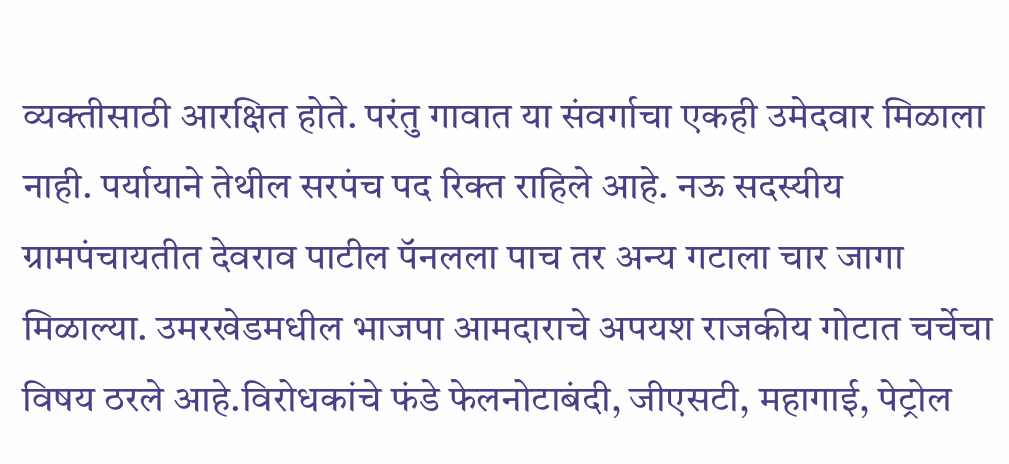व्यक्तीसाठी आरक्षित होते. परंतु गावात या संवर्गाचा एकही उमेदवार मिळाला नाही. पर्यायाने तेथील सरपंच पद रिक्त राहिले आहे. नऊ सदस्यीय ग्रामपंचायतीत देवराव पाटील पॅनलला पाच तर अन्य गटाला चार जागा मिळाल्या. उमरखेडमधील भाजपा आमदाराचे अपयश राजकीय गोटात चर्चेचा विषय ठरले आहे.विरोधकांचे फंडे फेलनोटाबंदी, जीएसटी, महागाई, पेट्रोल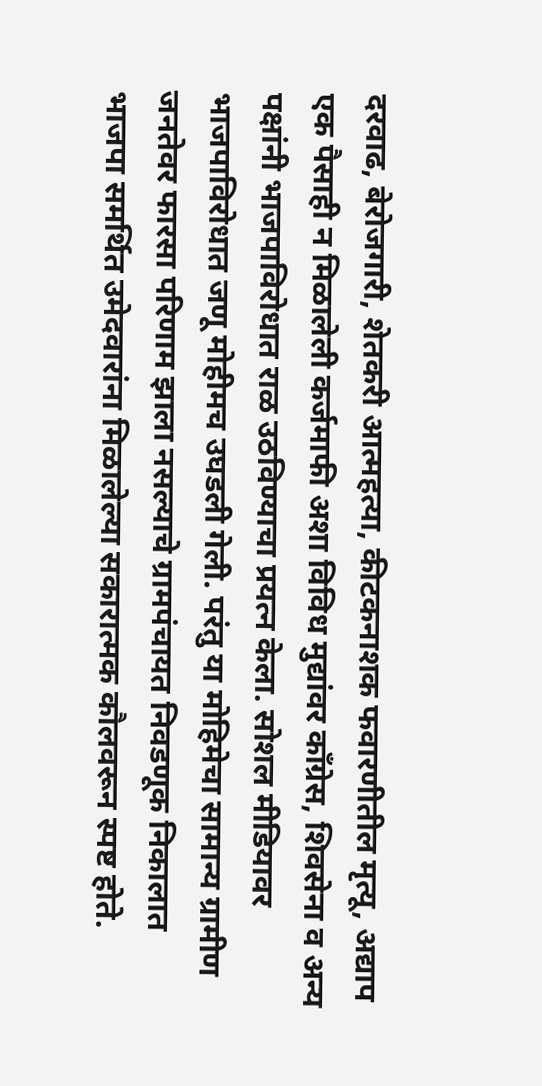दरवाढ, बेरोजगारी, शेतकरी आत्महत्या, कीटकनाशक फवारणीतील मृत्यू, अद्याप एक पैसाही न मिळालेली कर्जमाफी अशा विविध मुद्यांवर काँग्रेस, शिवसेना व अन्य पक्षांनी भाजपाविरोधात राळ उठविण्याचा प्रयत्न केला. सोशल मीडियावर भाजपाविरोधात जणू मोहीमच उघडली गेली. परंतु या मोहिमेचा सामान्य ग्रामीण जनतेवर फारसा परिणाम झाला नसल्याचे ग्रामपंचायत निवडणूक निकालात भाजपा समर्थित उमेदवारांना मिळालेल्या सकारात्मक कौलवरून स्पष्ट होते.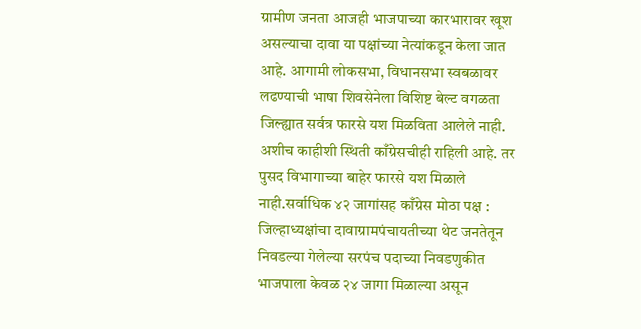ग्रामीण जनता आजही भाजपाच्या कारभारावर खूश असल्याचा दावा या पक्षांच्या नेत्यांकडून केला जात आहे. आगामी लोकसभा, विधानसभा स्वबळावर लढण्याची भाषा शिवसेनेला विशिष्ट बेल्ट वगळता जिल्ह्यात सर्वत्र फारसे यश मिळविता आलेले नाही. अशीच काहीशी स्थिती काँग्रेसचीही राहिली आहे. तर पुसद विभागाच्या बाहेर फारसे यश मिळाले नाही.सर्वाधिक ४२ जागांसह काँग्रेस मोठा पक्ष : जिल्हाध्यक्षांचा दावाग्रामपंचायतीच्या थेट जनतेतून निवडल्या गेलेल्या सरपंच पदाच्या निवडणुकीत भाजपाला केवळ २४ जागा मिळाल्या असून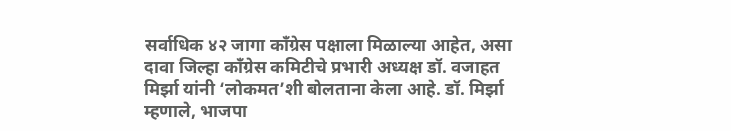सर्वाधिक ४२ जागा काँग्रेस पक्षाला मिळाल्या आहेत, असा दावा जिल्हा काँग्रेस कमिटीचे प्रभारी अध्यक्ष डॉ. वजाहत मिर्झा यांनी ‘लोकमत’शी बोलताना केला आहे. डॉ. मिर्झा म्हणाले, भाजपा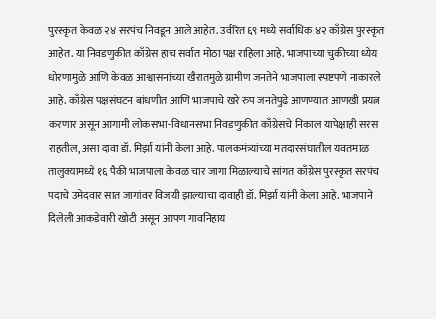पुरस्कृत केवळ २४ सरपंच निवडून आले आहेत. उर्वरित ६९ मध्ये सर्वाधिक ४२ काँग्रेस पुरस्कृत आहेत. या निवडणुकीत काँग्रेस हाच सर्वात मोठा पक्ष राहिला आहे. भाजपाच्या चुकीच्या ध्येय धोरणामुळे आणि केवळ आश्वासनांच्या खैरातमुळे ग्रामीण जनतेने भाजपाला स्पष्टपणे नाकारले आहे. काँग्रेस पक्षसंघटन बांधणीत आणि भाजपाचे खरे रुप जनतेपुढे आणण्यात आणखी प्रयत्न करणार असून आगामी लोकसभा-विधानसभा निवडणुकीत काँग्रेसचे निकाल यापेक्षाही सरस राहतील, असा दावा डॉ. मिर्झा यांनी केला आहे. पालकमंत्र्यांच्या मतदारसंघातील यवतमाळ तालुक्यामध्ये १६ पैकी भाजपाला केवळ चार जागा मिळाल्याचे सांगत काँग्रेस पुरस्कृत सरपंच पदाचे उमेदवार सात जागांवर विजयी झाल्याचा दावाही डॉ. मिर्झा यांनी केला आहे. भाजपाने दिलेली आकडेवारी खोटी असून आपण गावनिहाय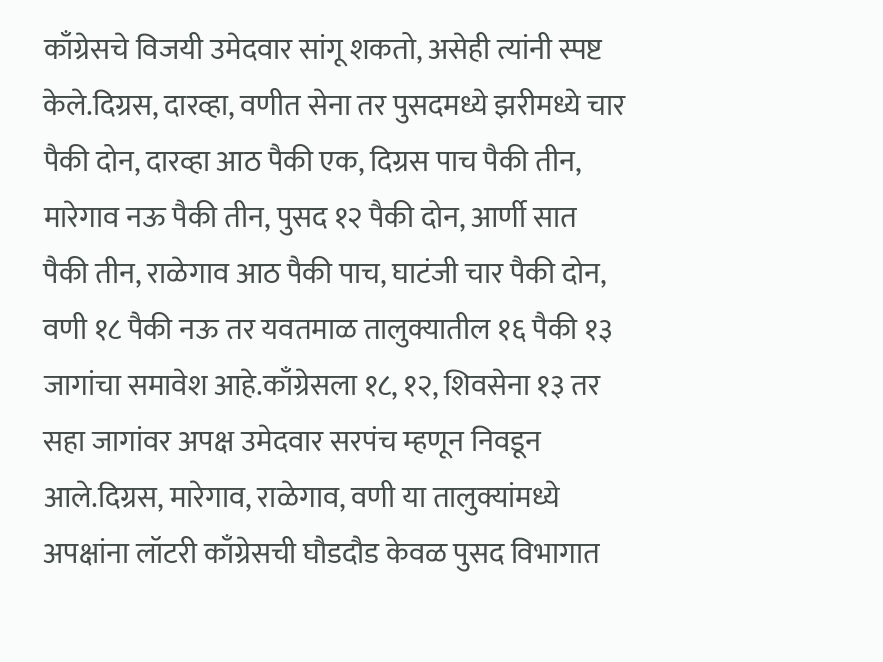काँग्रेसचे विजयी उमेदवार सांगू शकतो, असेही त्यांनी स्पष्ट केले.दिग्रस, दारव्हा, वणीत सेना तर पुसदमध्ये झरीमध्ये चार पैकी दोन, दारव्हा आठ पैकी एक, दिग्रस पाच पैकी तीन, मारेगाव नऊ पैकी तीन, पुसद १२ पैकी दोन, आर्णी सात पैकी तीन, राळेगाव आठ पैकी पाच, घाटंजी चार पैकी दोन, वणी १८ पैकी नऊ तर यवतमाळ तालुक्यातील १६ पैकी १३ जागांचा समावेश आहे.काँग्रेसला १८, १२, शिवसेना १३ तर सहा जागांवर अपक्ष उमेदवार सरपंच म्हणून निवडून आले.दिग्रस, मारेगाव, राळेगाव, वणी या तालुक्यांमध्ये अपक्षांना लॉटरी काँग्रेसची घौडदौड केवळ पुसद विभागात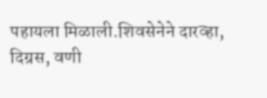पहायला मिळाली.शिवसेनेने दारव्हा, दिग्रस, वणी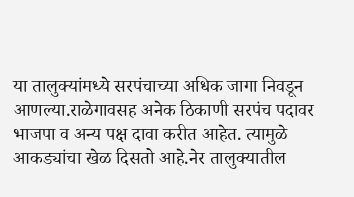या तालुक्यांमध्ये सरपंचाच्या अधिक जागा निवडून आणल्या.राळेगावसह अनेक ठिकाणी सरपंच पदावर भाजपा व अन्य पक्ष दावा करीत आहेत. त्यामुळे आकड्यांचा खेळ दिसतो आहे.नेर तालुक्यातील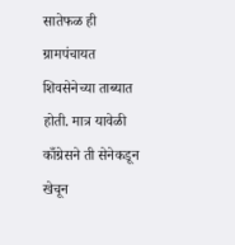सातेफळ ही ग्रामपंचायत शिवसेनेच्या ताब्यात होती. मात्र यावेळी काँग्रेसने ती सेनेकडून खेचून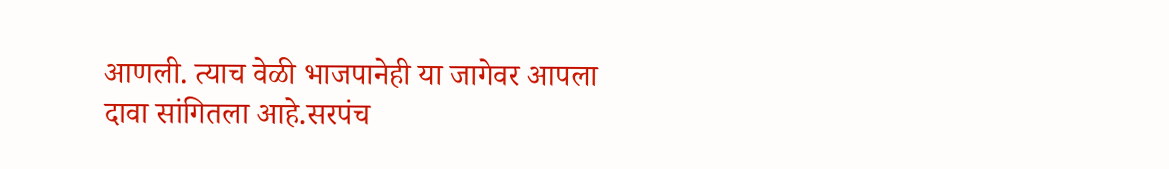आणली. त्याच वेळी भाजपानेही या जागेवर आपला दावा सांगितला आहे.सरपंच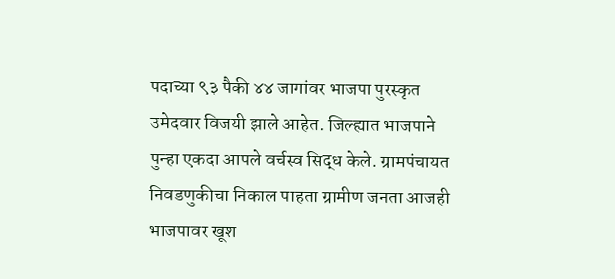पदाच्या ९३ पैकी ४४ जागांवर भाजपा पुरस्कृत उमेदवार विजयी झाले आहेत. जिल्ह्यात भाजपाने पुन्हा एकदा आपले वर्चस्व सिद्ध केले. ग्रामपंचायत निवडणुकीचा निकाल पाहता ग्रामीण जनता आजही भाजपावर खूश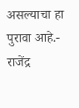असल्याचा हा पुरावा आहे.- राजेंद्र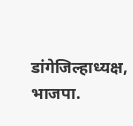डांगेजिल्हाध्यक्ष, भाजपा.